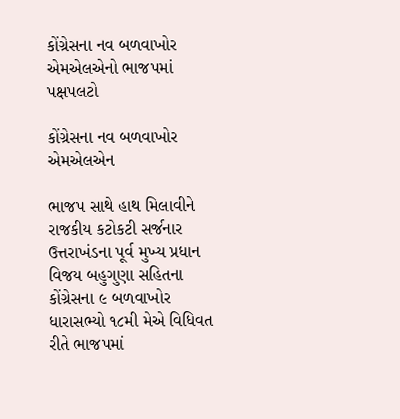કોંગ્રેસના નવ બળવાખોર એમએલએનો ભાજપમાં પક્ષપલટો

કોંગ્રેસના નવ બળવાખોર એમએલએન

ભાજપ સાથે હાથ મિલાવીને રાજકીય કટોકટી સર્જનાર ઉત્તરાખંડના પૂર્વ મુખ્ય પ્રધાન વિજય બહુગુણા સહિતના કોંગ્રેસના ૯ બળવાખોર ધારાસભ્યો ૧૮મી મેએ વિધિવત રીતે ભાજપમાં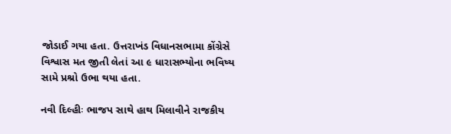જોડાઈ ગયા હતા. ઉત્તરાખંડ વિધાનસભામા કોંગ્રેસે વિશ્વાસ મત જીતી લેતાં આ ૯ ધારાસભ્યોના ભવિષ્ય સામે પ્રશ્રો ઉભા થયા હતા.

નવી દિલ્હીઃ ભાજપ સાથે હાથ મિલાવીને રાજકીય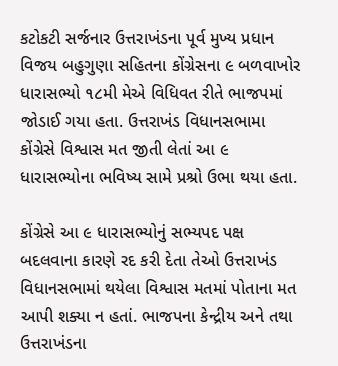કટોકટી સર્જનાર ઉત્તરાખંડના પૂર્વ મુખ્ય પ્રધાન વિજય બહુગુણા સહિતના કોંગ્રેસના ૯ બળવાખોર ધારાસભ્યો ૧૮મી મેએ વિધિવત રીતે ભાજપમાં જોડાઈ ગયા હતા. ઉત્તરાખંડ વિધાનસભામા કોંગ્રેસે વિશ્વાસ મત જીતી લેતાં આ ૯ ધારાસભ્યોના ભવિષ્ય સામે પ્રશ્રો ઉભા થયા હતા.

કોંગ્રેસે આ ૯ ધારાસભ્યોનું સભ્યપદ પક્ષ બદલવાના કારણે રદ કરી દેતા તેઓ ઉત્તરાખંડ વિધાનસભામાં થયેલા વિશ્વાસ મતમાં પોતાના મત આપી શક્યા ન હતાં. ભાજપના કેન્દ્રીય અને તથા ઉત્તરાખંડના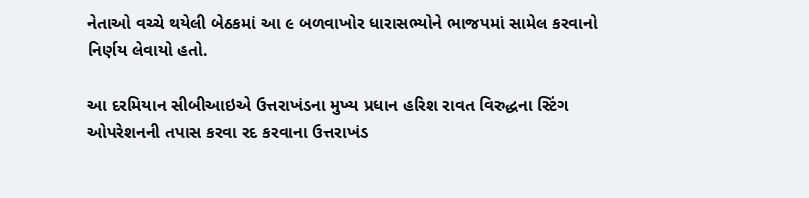નેતાઓ વચ્ચે થયેલી બેઠકમાં આ ૯ બળવાખોર ધારાસભ્યોને ભાજપમાં સામેલ કરવાનો નિર્ણય લેવાયો હતો.

આ દરમિયાન સીબીઆઇએ ઉત્તરાખંડના મુખ્ય પ્રધાન હરિશ રાવત વિરુદ્ધના સ્ટિંગ ઓપરેશનની તપાસ કરવા રદ કરવાના ઉત્તરાખંડ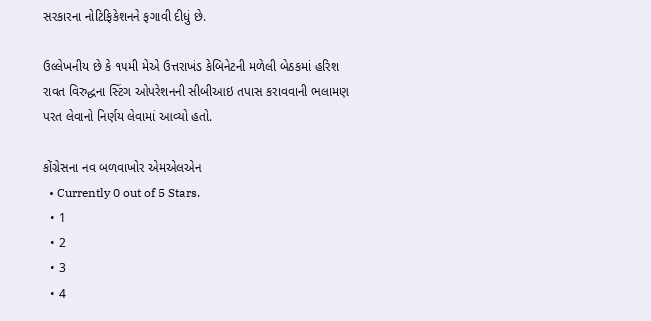સરકારના નોટિફિકેશનને ફગાવી દીધું છે.

ઉલ્લેખનીય છે કે ૧૫મી મેએ ઉત્તરાખંડ કેબિનેટની મળેલી બેઠકમાં હરિશ રાવત વિરુદ્ધના સ્ટિંગ ઓપરેશનની સીબીઆઇ તપાસ કરાવવાની ભલામણ પરત લેવાનો નિર્ણય લેવામાં આવ્યો હતો.

કોંગ્રેસના નવ બળવાખોર એમએલએન
  • Currently 0 out of 5 Stars.
  • 1
  • 2
  • 3
  • 4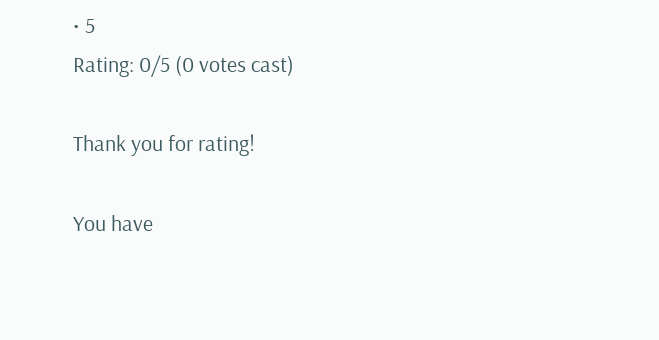• 5
Rating: 0/5 (0 votes cast)

Thank you for rating!

You have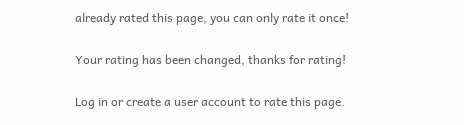already rated this page, you can only rate it once!

Your rating has been changed, thanks for rating!

Log in or create a user account to rate this page.